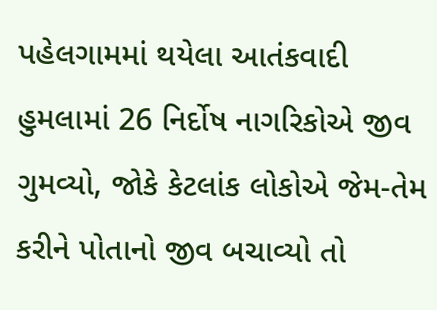પહેલગામમાં થયેલા આતંકવાદી હુમલામાં 26 નિર્દોષ નાગરિકોએ જીવ ગુમવ્યો, જોકે કેટલાંક લોકોએ જેમ-તેમ કરીને પોતાનો જીવ બચાવ્યો તો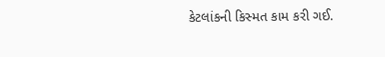કેટલાંકની કિસ્મત કામ કરી ગઈ.